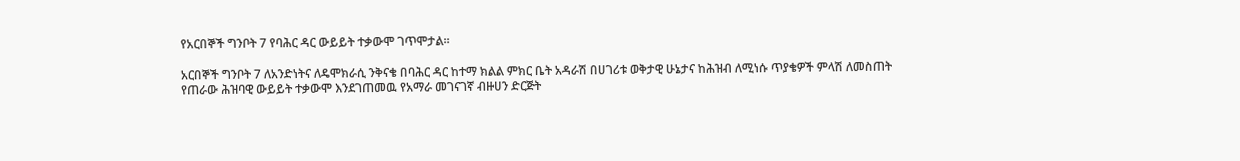የአርበኞች ግንቦት 7 የባሕር ዳር ውይይት ተቃውሞ ገጥሞታል፡፡

አርበኞች ግንቦት 7 ለአንድነትና ለዴሞክራሲ ንቅናቄ በባሕር ዳር ከተማ ክልል ምክር ቤት አዳራሽ በሀገሪቱ ወቅታዊ ሁኔታና ከሕዝብ ለሚነሱ ጥያቄዎች ምላሽ ለመስጠት የጠራው ሕዝባዊ ውይይት ተቃውሞ እንደገጠመዉ የአማራ መገናገኛ ብዙሀን ድርጅት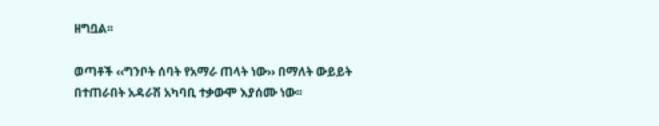ዘግቧል፡፡

ወጣቶች ‹‹ግንቦት ሰባት የአማራ ጠላት ነው›› በማለት ውይይት በተጠራበት አዳራሽ አካባቢ ተቃውሞ እያሰሙ ነው፡፡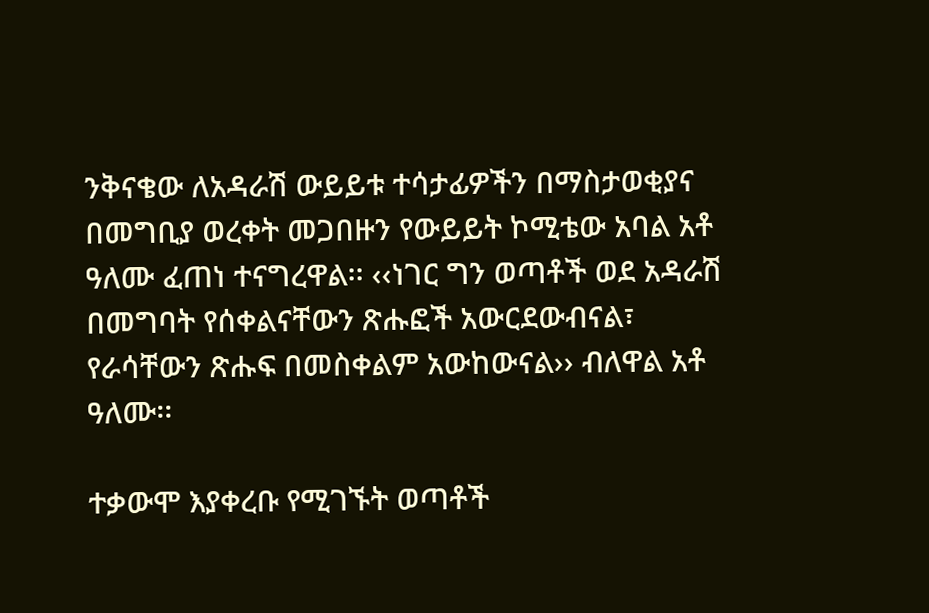ንቅናቄው ለአዳራሽ ውይይቱ ተሳታፊዎችን በማስታወቂያና በመግቢያ ወረቀት መጋበዙን የውይይት ኮሚቴው አባል አቶ ዓለሙ ፈጠነ ተናግረዋል፡፡ ‹‹ነገር ግን ወጣቶች ወደ አዳራሽ በመግባት የሰቀልናቸውን ጽሑፎች አውርደውብናል፣ የራሳቸውን ጽሑፍ በመስቀልም አውከውናል›› ብለዋል አቶ ዓለሙ፡፡

ተቃውሞ እያቀረቡ የሚገኙት ወጣቶች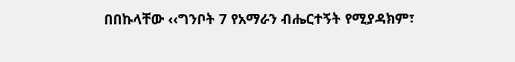በበኩላቸው ‹‹ግንቦት 7 የአማራን ብሔርተኝት የሚያዳክም፣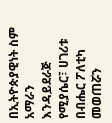በኢትዮጵያዊነት ስም አማራን እንዳይደራጅ የሚያሴር፣ ሀገሪቱ በብሔር ፖለቲካ መወጠሯን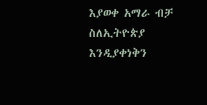እያወቀ አማራ ብቻ ስለኢትዮጵያ እንዲያቀነቅን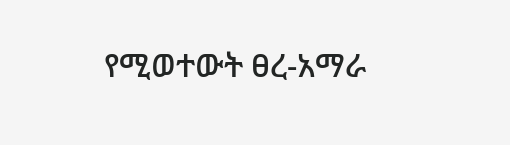የሚወተውት ፀረ-አማራ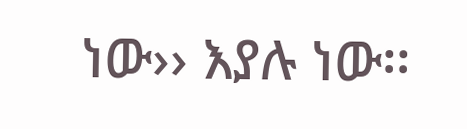ነው›› እያሉ ነው፡፡